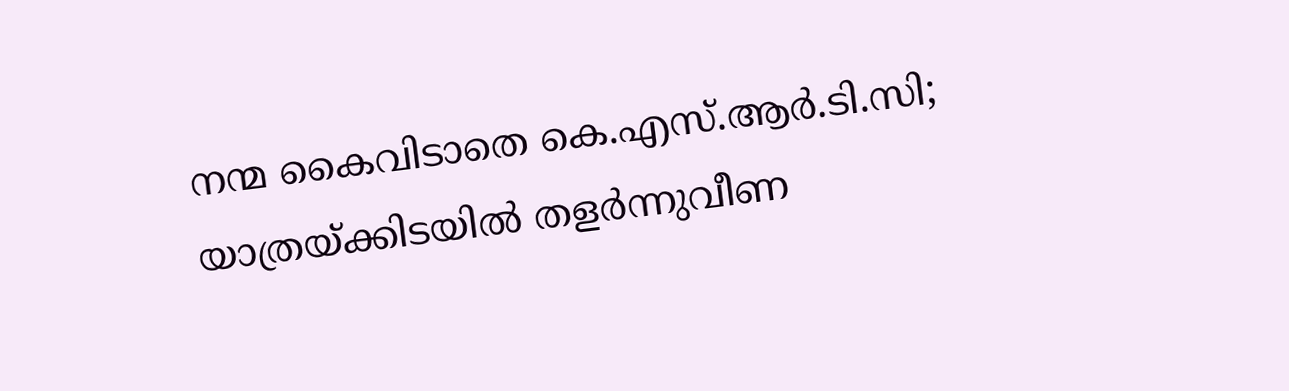നന്മ കൈവിടാതെ കെ.എസ്.ആർ.ടി.സി; യാത്രയ്ക്കിടയിൽ തളർന്നുവീണ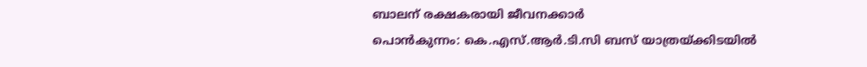ബാലന് രക്ഷകരായി ജീവനക്കാർ
പൊൻകുന്നം: കെ.എസ്.ആർ.ടി.സി ബസ് യാത്രയ്ക്കിടയിൽ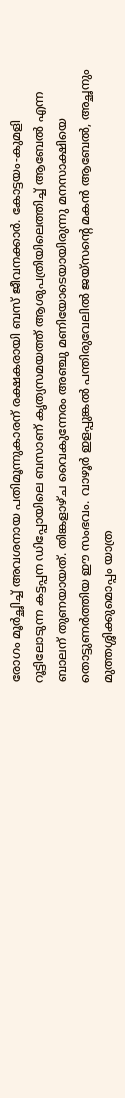രോഗം മൂർച്ഛിച്ച് അവശനായ പതിമൂന്നുകാരന് രക്ഷകരായി ബസ് ജീവനക്കാർ. കോട്ടയം-കുമളി റൂട്ടിലോടുന്ന കട്ടപ്പന ഡിപ്പോയിലെ ബസാണ് കൃത്യസമയത്ത് ആശുപത്രിയിലെത്തിച്ച് ആബേൽ എന്ന ബാലന് തുണയായത്. തിങ്കളാഴ്ച വൈകുന്നേരം അഞ്ചു മണിയോടെയായിരുന്നു മനസാക്ഷിയെ തൊട്ടുണർത്തിയ ഈ സംഭവം. വാഴൂർ ഇളപ്പുങ്കൽ പന്തിരുവേലിൽ ജയ്സന്റെ മകൻ ആബേൽ, അച്ഛനും മുത്തശ്ശിക്കുമൊപ്പം യാത്ര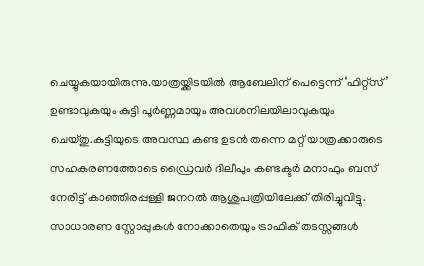ചെയ്യുകയായിരുന്നു.യാത്രയ്ക്കിടയിൽ ആബേലിന് പെട്ടെന്ന് ‘ഫിറ്റ്സ്’ ഉണ്ടാവുകയും കുട്ടി പൂർണ്ണമായും അവശനിലയിലാവുകയും ചെയ്തു.കുട്ടിയുടെ അവസ്ഥ കണ്ട ഉടൻ തന്നെ മറ്റ് യാത്രക്കാരുടെ സഹകരണത്തോടെ ഡ്രൈവർ ദിലീപും കണ്ടക്ടർ മനാഫും ബസ് നേരിട്ട് കാഞ്ഞിരപ്പള്ളി ജനറൽ ആശുപത്രിയിലേക്ക് തിരിച്ചുവിട്ടു.
സാധാരണ സ്റ്റോപ്പുകൾ നോക്കാതെയും ട്രാഫിക് തടസ്സങ്ങൾ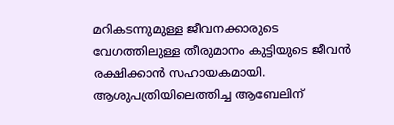മറികടന്നുമുള്ള ജീവനക്കാരുടെ വേഗത്തിലുള്ള തീരുമാനം കുട്ടിയുടെ ജീവൻ രക്ഷിക്കാൻ സഹായകമായി. ആശുപത്രിയിലെത്തിച്ച ആബേലിന്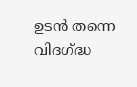ഉടൻ തന്നെ വിദഗ്ദ്ധ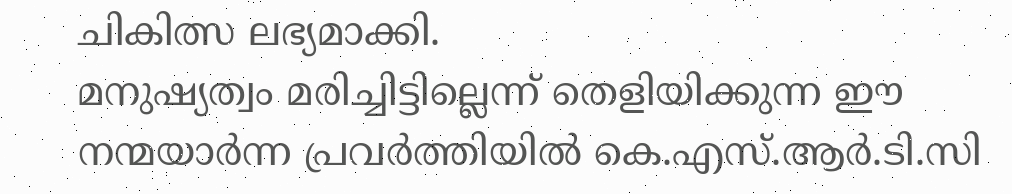ചികിത്സ ലഭ്യമാക്കി.
മനുഷ്യത്വം മരിച്ചിട്ടില്ലെന്ന് തെളിയിക്കുന്ന ഈ നന്മയാർന്ന പ്രവർത്തിയിൽ കെ.എസ്.ആർ.ടി.സി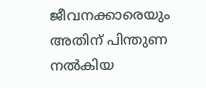ജീവനക്കാരെയും അതിന് പിന്തുണ നൽകിയ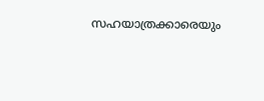സഹയാത്രക്കാരെയും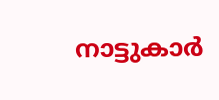നാട്ടുകാർ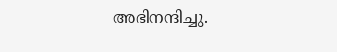അഭിനന്ദിച്ചു.